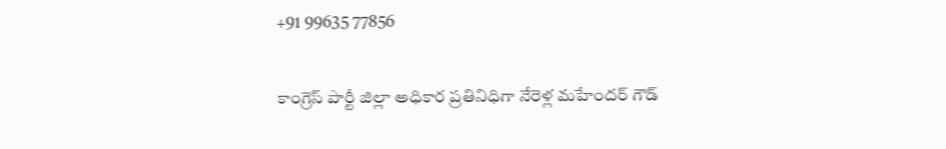+91 99635 77856

కాంగ్రెస్ పార్టీ జిల్లా అధికార ప్రతినిధిగా నేరెళ్ల మహేందర్ గౌడ్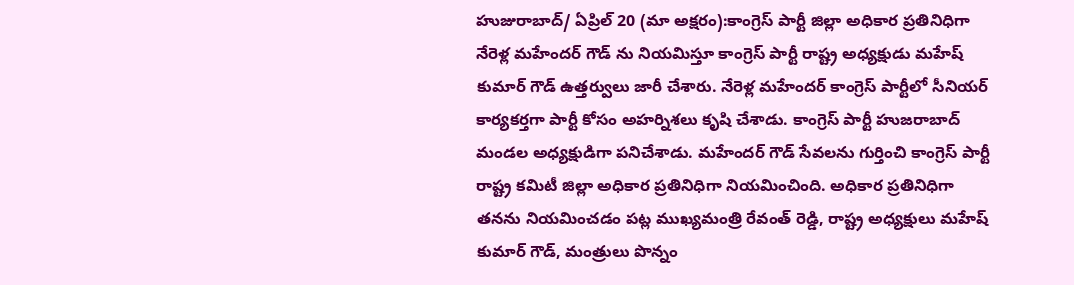హుజురాబాద్/ ఏప్రిల్ 20 (మా అక్షరం):కాంగ్రెస్ పార్టీ జిల్లా అధికార ప్రతినిధిగా నేరెళ్ల మహేందర్ గౌడ్ ను నియమిస్తూ కాంగ్రెస్ పార్టీ రాష్ట్ర అధ్యక్షుడు మహేష్ కుమార్ గౌడ్ ఉత్తర్వులు జారీ చేశారు. నేరెళ్ల మహేందర్ కాంగ్రెస్ పార్టీలో సీనియర్ కార్యకర్తగా పార్టీ కోసం అహర్నిశలు కృషి చేశాడు. కాంగ్రెస్ పార్టీ హుజరాబాద్ మండల అధ్యక్షుడిగా పనిచేశాడు. మహేందర్ గౌడ్ సేవలను గుర్తించి కాంగ్రెస్ పార్టీ రాష్ట్ర కమిటీ జిల్లా అధికార ప్రతినిధిగా నియమించింది. అధికార ప్రతినిధిగా తనను నియమించడం పట్ల ముఖ్యమంత్రి రేవంత్ రెడ్డి, రాష్ట్ర అధ్యక్షులు మహేష్ కుమార్ గౌడ్, మంత్రులు పొన్నం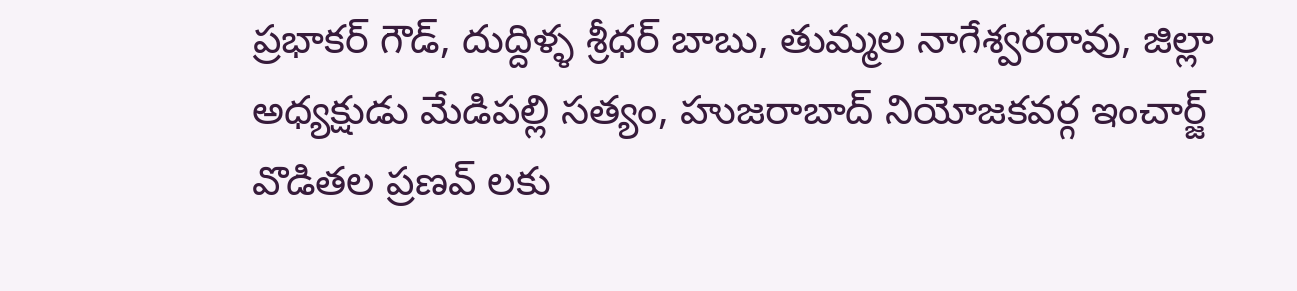ప్రభాకర్ గౌడ్, దుద్దిళ్ళ శ్రీధర్ బాబు, తుమ్మల నాగేశ్వరరావు, జిల్లా అధ్యక్షుడు మేడిపల్లి సత్యం, హుజరాబాద్ నియోజకవర్గ ఇంచార్జ్ వొడితల ప్రణవ్ లకు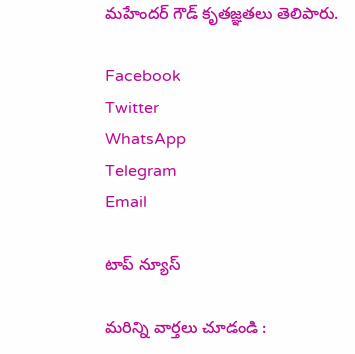మహేందర్ గౌడ్ కృతజ్ఞతలు తెలిపారు.

Facebook
Twitter
WhatsApp
Telegram
Email

టాప్ న్యూస్

మరిన్ని వార్తలు చూడండి :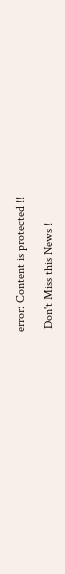error: Content is protected !!

 Don't Miss this News !